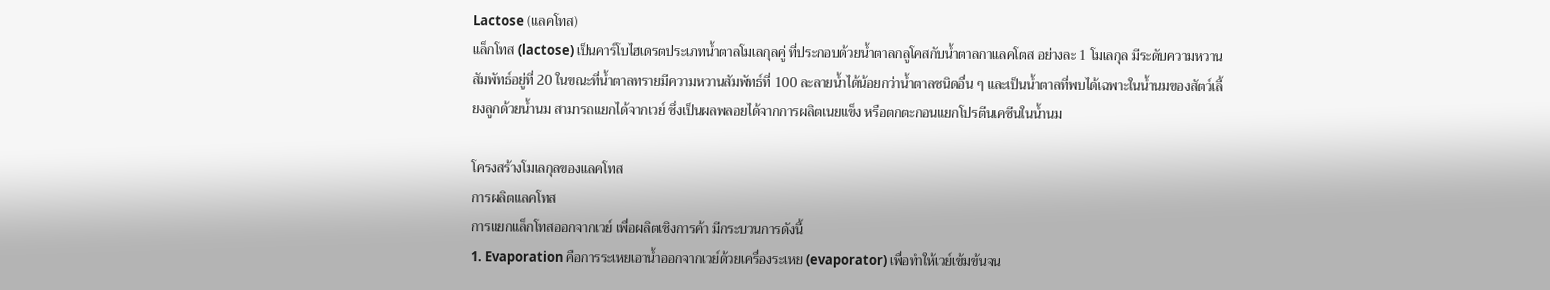Lactose (แลคโทส)
แล็กโทส (lactose) เป็นคาร์โบไฮเดรตประเภทน้ำตาลโมเลกุลคู่ ที่ประกอบด้วยน้ำตาลกลูโคสกับน้ำตาลกาแลคโตส อย่างละ 1 โมเลกุล มีระดับความหวานสัมพัทธ์อยู่ที่ 20 ในขณะที่น้ำตาลทรายมีความหวานสัมพัทธ์ที่ 100 ละลายน้ำได้น้อยกว่าน้ำตาลชนิดอื่น ๆ และเป็นน้ำตาลที่พบได้เฉพาะในน้ำนมของสัตว์เลี้ยงลูกด้วยน้ำนม สามารถแยกได้จากเวย์ ซึ่งเป็นผลพลอยได้จากการผลิตเนยแข็ง หรือตกตะกอนแยกโปรตีนเคซีนในน้ำนม

โครงสร้างโมเลกุลของแลคโทส
การผลิตแลคโทส
การแยกแล็กโทสออกจากเวย์ เพื่อผลิตเชิงการค้า มีกระบวนการดังนี้
1. Evaporation คือการระเหยเอาน้ำออกจากเวย์ด้วยเครื่องระเหย (evaporator) เพื่อทำให้เวย์เข้มข้นจน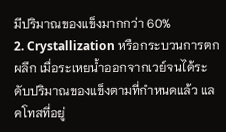มีปริมาณของแข็งมากกว่า 60%
2. Crystallization หรือกระบวนการตกผลึก เมื่อระเหยน้ำออกจากเวย์จนได้ระดับปริมาณของแข็งตามที่กำหนดแล้ว แลคโทสที่อยู่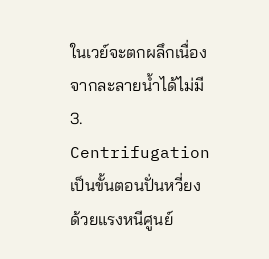ในเวย์จะตกผลึกเนื่องจากละลายน้ำได้ไม่มี
3. Centrifugation เป็นขั้นตอนปั่นหวี่ยงด้วยแรงหนีศูนย์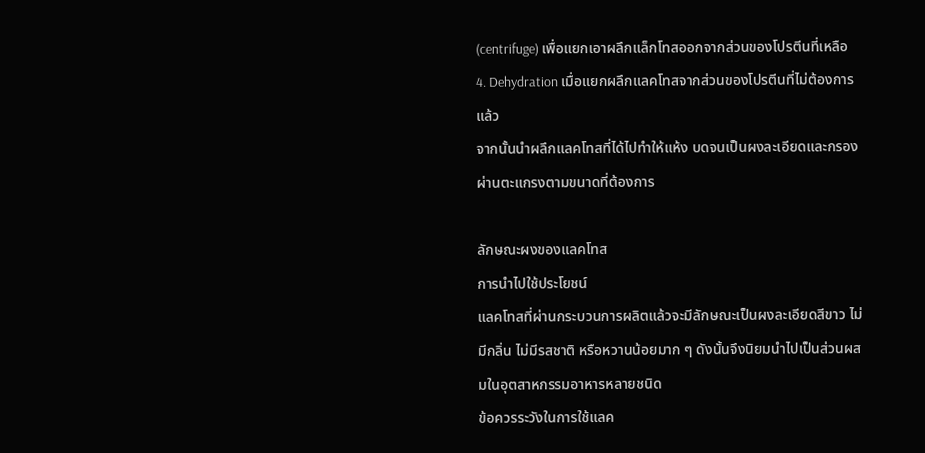(centrifuge) เพื่อแยกเอาผลึกแล็กโทสออกจากส่วนของโปรตีนที่เหลือ
4. Dehydration เมื่อแยกผลึกแลคโทสจากส่วนของโปรตีนที่ไม่ต้องการแล้ว
จากนั้นนำผลึกแลคโทสที่ได้ไปทำให้แห้ง บดจนเป็นผงละเอียดและกรองผ่านตะแกรงตามขนาดที่ต้องการ

ลักษณะผงของแลคโทส
การนำไปใช้ประโยชน์
แลคโทสที่ผ่านกระบวนการผลิตแล้วจะมีลักษณะเป็นผงละเอียดสีขาว ไม่มีกลิ่น ไม่มีรสชาติ หรือหวานน้อยมาก ๆ ดังนั้นจึงนิยมนำไปเป็นส่วนผสมในอุตสาหกรรมอาหารหลายชนิด
ข้อควรระวังในการใช้แลค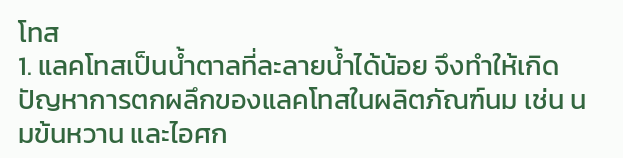โทส
1. แลคโทสเป็นน้ำตาลที่ละลายน้ำได้น้อย จึงทำให้เกิดปัญหาการตกผลึกของแลคโทสในผลิตภัณฑ์นม เช่น นมข้นหวาน และไอศก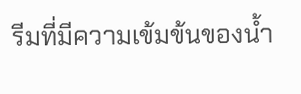รีมที่มีความเข้มข้นของน้ำ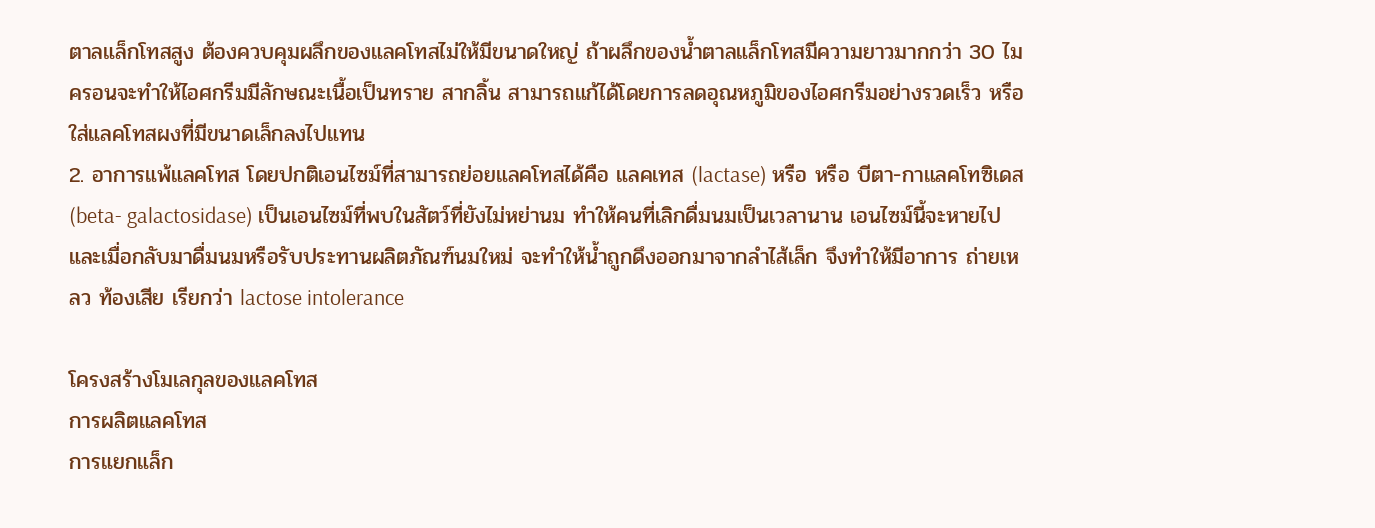ตาลแล็กโทสสูง ต้องควบคุมผลึกของแลคโทสไม่ให้มีขนาดใหญ่ ถ้าผลึกของน้ำตาลแล็กโทสมีความยาวมากกว่า 30 ไมครอนจะทำให้ไอศกรีมมีลักษณะเนื้อเป็นทราย สากลิ้น สามารถแก้ได้โดยการลดอุณหภูมิของไอศกรีมอย่างรวดเร็ว หรือใส่แลคโทสผงที่มีขนาดเล็กลงไปแทน
2. อาการแพ้แลคโทส โดยปกติเอนไซม์ที่สามารถย่อยแลคโทสได้คือ แลคเทส (lactase) หรือ หรือ บีตา-กาแลคโทซิเดส (beta- galactosidase) เป็นเอนไซม์ที่พบในสัตว์ที่ยังไม่หย่านม ทำให้คนที่เลิกดื่มนมเป็นเวลานาน เอนไซม์นี้จะหายไปและเมื่อกลับมาดื่มนมหรือรับประทานผลิตภัณฑ์นมใหม่ จะทำให้น้ำถูกดึงออกมาจากลำไส้เล็ก จึงทำให้มีอาการ ถ่ายเหลว ท้องเสีย เรียกว่า lactose intolerance

โครงสร้างโมเลกุลของแลคโทส
การผลิตแลคโทส
การแยกแล็ก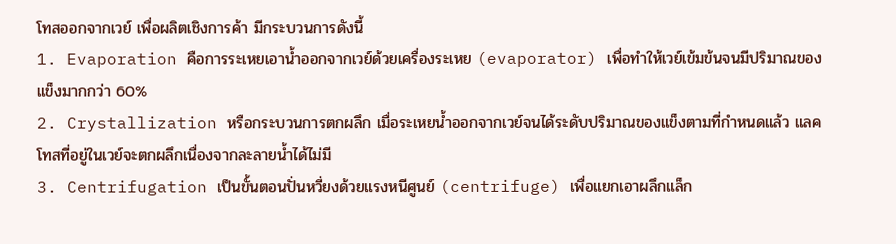โทสออกจากเวย์ เพื่อผลิตเชิงการค้า มีกระบวนการดังนี้
1. Evaporation คือการระเหยเอาน้ำออกจากเวย์ด้วยเครื่องระเหย (evaporator) เพื่อทำให้เวย์เข้มข้นจนมีปริมาณของแข็งมากกว่า 60%
2. Crystallization หรือกระบวนการตกผลึก เมื่อระเหยน้ำออกจากเวย์จนได้ระดับปริมาณของแข็งตามที่กำหนดแล้ว แลคโทสที่อยู่ในเวย์จะตกผลึกเนื่องจากละลายน้ำได้ไม่มี
3. Centrifugation เป็นขั้นตอนปั่นหวี่ยงด้วยแรงหนีศูนย์ (centrifuge) เพื่อแยกเอาผลึกแล็ก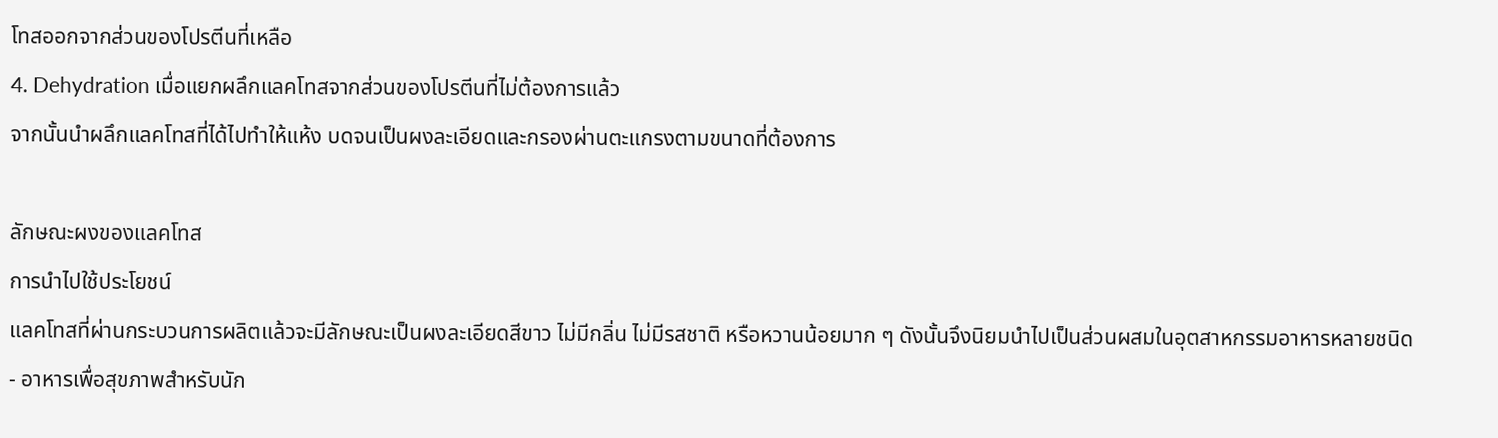โทสออกจากส่วนของโปรตีนที่เหลือ
4. Dehydration เมื่อแยกผลึกแลคโทสจากส่วนของโปรตีนที่ไม่ต้องการแล้ว
จากนั้นนำผลึกแลคโทสที่ได้ไปทำให้แห้ง บดจนเป็นผงละเอียดและกรองผ่านตะแกรงตามขนาดที่ต้องการ

ลักษณะผงของแลคโทส
การนำไปใช้ประโยชน์
แลคโทสที่ผ่านกระบวนการผลิตแล้วจะมีลักษณะเป็นผงละเอียดสีขาว ไม่มีกลิ่น ไม่มีรสชาติ หรือหวานน้อยมาก ๆ ดังนั้นจึงนิยมนำไปเป็นส่วนผสมในอุตสาหกรรมอาหารหลายชนิด
- อาหารเพื่อสุขภาพสำหรับนัก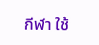กีฬา ใช้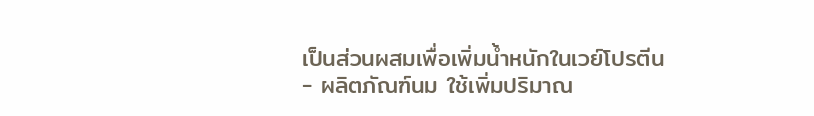เป็นส่วนผสมเพื่อเพิ่มน้ำหนักในเวย์โปรตีน
- ผลิตภัณฑ์นม ใช้เพิ่มปริมาณ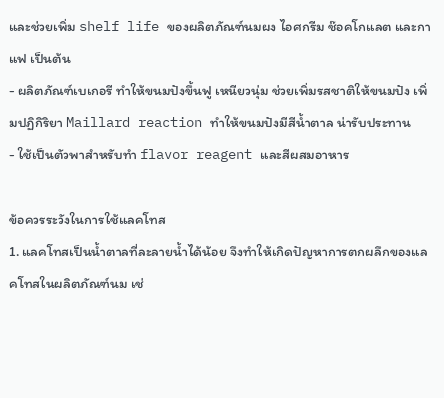และช่วยเพิ่ม shelf life ของผลิตภัณฑ์นมผง ไอศกรีม ช๊อคโกแลต และกาแฟ เป็นต้น
- ผลิตภัณฑ์เบเกอรี ทำให้ขนมปังขึ้นฟู เหนียวนุ่ม ช่วยเพิ่มรสชาติให้ขนมปัง เพิ่มปฏิกิริยา Maillard reaction ทำให้ขนมปังมีสีน้ำตาล น่ารับประทาน
- ใช้เป็นตัวพาสำหรับทำ flavor reagent และสีผสมอาหาร

ข้อควรระวังในการใช้แลคโทส
1. แลคโทสเป็นน้ำตาลที่ละลายน้ำได้น้อย จึงทำให้เกิดปัญหาการตกผลึกของแลคโทสในผลิตภัณฑ์นม เช่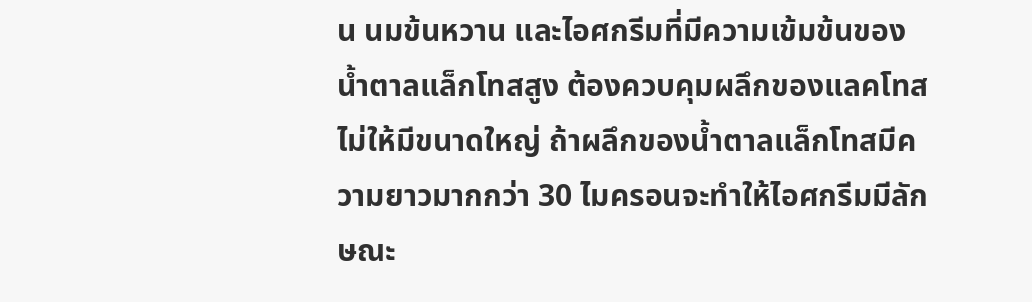น นมข้นหวาน และไอศกรีมที่มีความเข้มข้นของน้ำตาลแล็กโทสสูง ต้องควบคุมผลึกของแลคโทสไม่ให้มีขนาดใหญ่ ถ้าผลึกของน้ำตาลแล็กโทสมีความยาวมากกว่า 30 ไมครอนจะทำให้ไอศกรีมมีลักษณะ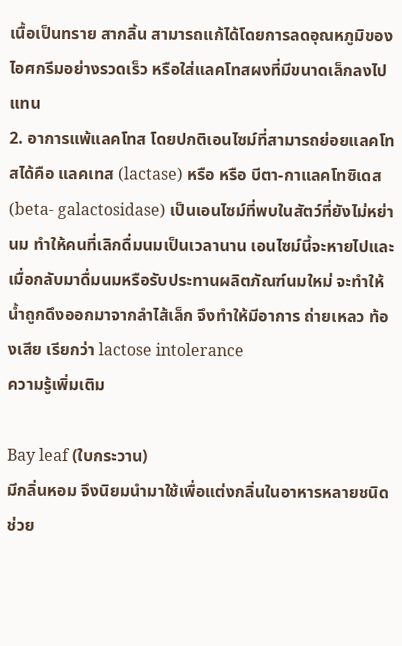เนื้อเป็นทราย สากลิ้น สามารถแก้ได้โดยการลดอุณหภูมิของไอศกรีมอย่างรวดเร็ว หรือใส่แลคโทสผงที่มีขนาดเล็กลงไปแทน
2. อาการแพ้แลคโทส โดยปกติเอนไซม์ที่สามารถย่อยแลคโทสได้คือ แลคเทส (lactase) หรือ หรือ บีตา-กาแลคโทซิเดส (beta- galactosidase) เป็นเอนไซม์ที่พบในสัตว์ที่ยังไม่หย่านม ทำให้คนที่เลิกดื่มนมเป็นเวลานาน เอนไซม์นี้จะหายไปและเมื่อกลับมาดื่มนมหรือรับประทานผลิตภัณฑ์นมใหม่ จะทำให้น้ำถูกดึงออกมาจากลำไส้เล็ก จึงทำให้มีอาการ ถ่ายเหลว ท้องเสีย เรียกว่า lactose intolerance
ความรู้เพิ่มเติม

Bay leaf (ใบกระวาน)
มีกลิ่นหอม จึงนิยมนำมาใช้เพื่อแต่งกลิ่นในอาหารหลายชนิด ช่วย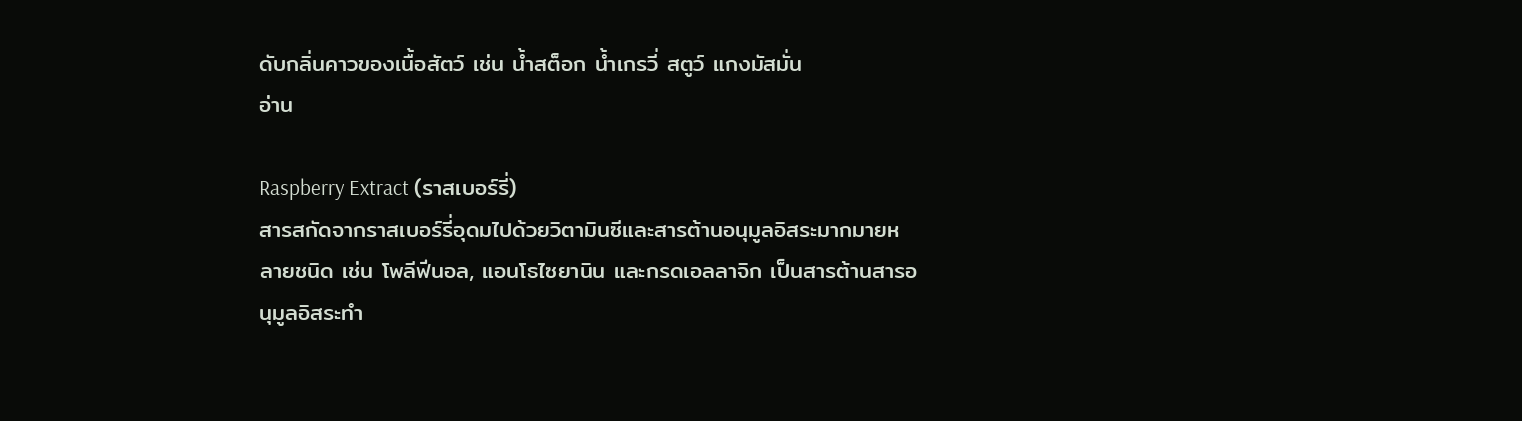ดับกลิ่นคาวของเนื้อสัตว์ เช่น น้ำสต็อก น้ำเกรวี่ สตูว์ แกงมัสมั่น
อ่าน

Raspberry Extract (ราสเบอร์รี่)
สารสกัดจากราสเบอร์รี่อุดมไปด้วยวิตามินซีและสารต้านอนุมูลอิสระมากมายหลายชนิด เช่น โพลีฟีนอล, แอนโธไซยานิน และกรดเอลลาจิก เป็นสารต้านสารอนุมูลอิสระทำ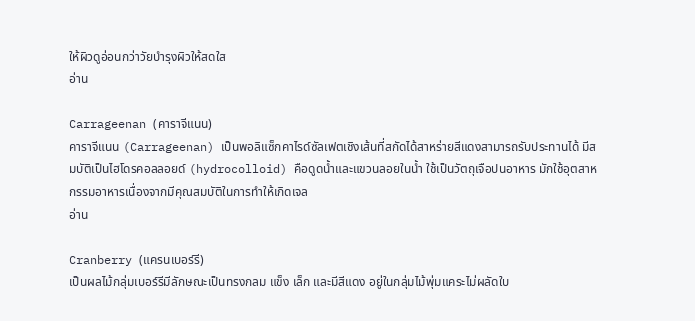ให้ผิวดูอ่อนกว่าวัยบำรุงผิวให้สดใส
อ่าน

Carrageenan (คาราจีแนน)
คาราจีแนน (Carrageenan) เป็นพอลิแซ็กคาไรด์ซัลเฟตเชิงเส้นที่สกัดได้สาหร่ายสีแดงสามารถรับประทานได้ มีสมบัติเป็นไฮโดรคอลลอยด์ (hydrocolloid) คือดูดน้ำและแขวนลอยในน้ำ ใช้เป็นวัตถุเจือปนอาหาร มักใช้อุตสาหกรรมอาหารเนื่องจากมีคุณสมบัติในการทำให้เกิดเจล
อ่าน

Cranberry (แครนเบอร์รี)
เป็นผลไม้กลุ่มเบอร์รีมีลักษณะเป็นทรงกลม แข็ง เล็ก และมีสีแดง อยู่ในกลุ่มไม้พุ่มแคระไม่ผลัดใบ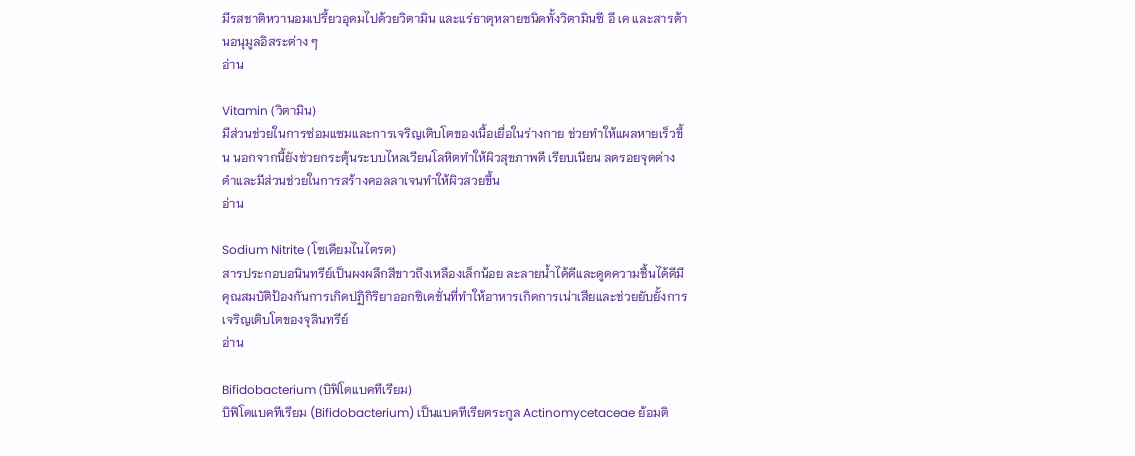มีรสชาติหวานอมเปรี้ยวอุดมไปด้วยวิตามิน และแร่ธาตุหลายชนิดทั้งวิตามินซี อี เค และสารต้านอนุมูลอิสระต่าง ๆ
อ่าน

Vitamin (วิตามิน)
มีส่วนช่วยในการซ่อมแซมและการเจริญเติบโตของเนื้อเยื่อในร่างกาย ช่วยทำให้แผลหายเร็วขึ้น นอกจากนี้ยังช่วยกระตุ้นระบบไหลเวียนโลหิตทำให้ผิวสุขภาพดี เรียบเนียน ลดรอยจุดด่างดำและมีส่วนช่วยในการสร้างคอลลาเจนทำให้ผิวสวยขึ้น
อ่าน

Sodium Nitrite (โซเดียมไนไตรต)
สารประกอบอนินทรีย์เป็นผงผลึกสีขาวถึงเหลืองเล็กน้อย ละลายน้ำได้ดีและดูดความชื้นได้ดีมีคุณสมบัติป้องกันการเกิดปฏิกิริยาออกซิเดชั่นที่ทำให้อาหารเกิดการเน่าเสียและช่วยยับยั้งการเจริญเติบโตของจุลินทรีย์
อ่าน

Bifidobacterium (บิฟิโดแบคทีเรียม)
บิฟิโดแบคทีเรียม (Bifidobacterium) เป็นแบคทีเรียตระกูล Actinomycetaceae ย้อมติ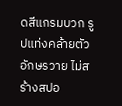ดสีแกรมบวก รูปแท่งคล้ายตัวอักษรวาย ไม่สร้างสปอ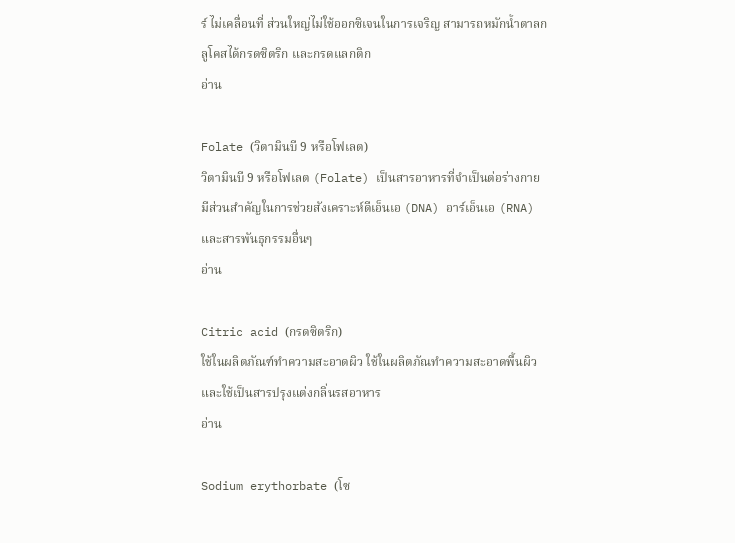ร์ ไม่เคลื่อนที่ ส่วนใหญ่ไม่ใช้ออกซิเจนในการเจริญ สามารถหมักน้ำตาลกลูโคสได้กรดซิตริก และกรดแลกติก
อ่าน

Folate (วิตามินบี 9 หรือโฟเลต)
วิตามินบี 9 หรือโฟเลต (Folate) เป็นสารอาหารที่จำเป็นต่อร่างกายมีส่วนสำคัญในการช่วยสังเคราะห์ดีเอ็นเอ (DNA) อาร์เอ็นเอ (RNA) และสารพันธุกรรมอื่นๆ
อ่าน

Citric acid (กรดซิตริก)
ใช้ในผลิตภัณฑ์ทำความสะอาดผิว ใช้ในผลิตภัณทำความสะอาดพื้นผิว และใช้เป็นสารปรุงแต่งกลิ่นรสอาหาร
อ่าน

Sodium erythorbate (โซ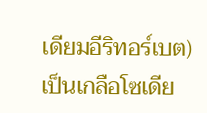เดียมอีริทอร์เบต)
เป็นเกลือโซเดีย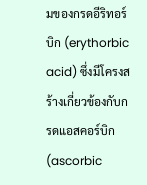มของกรดอีริทอร์บิก (erythorbic acid) ซึ่งมีโครงสร้างเกี่ยวข้องกับกรดแอสคอร์บิก (ascorbic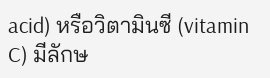acid) หรือวิตามินซี (vitamin C) มีลักษ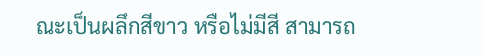ณะเป็นผลึกสีขาว หรือไม่มีสี สามารถ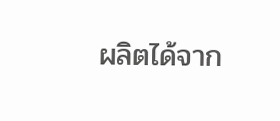ผลิตได้จาก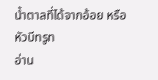น้ำตาลที่ได้จากอ้อย หรือหัวบีทรูท
อ่าน